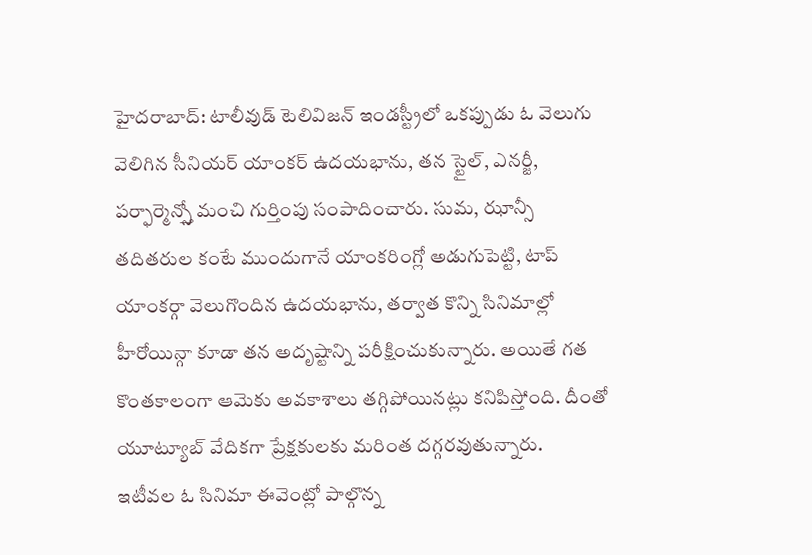హైదరాబాద్: టాలీవుడ్ టెలివిజన్ ఇండస్ట్రీలో ఒకప్పుడు ఓ వెలుగు వెలిగిన సీనియర్ యాంకర్ ఉదయభాను, తన స్టైల్, ఎనర్జీ, పర్ఫార్మెన్స్తో మంచి గుర్తింపు సంపాదించారు. సుమ, ఝాన్సీ తదితరుల కంటే ముందుగానే యాంకరింగ్లో అడుగుపెట్టి, టాప్ యాంకర్గా వెలుగొందిన ఉదయభాను, తర్వాత కొన్ని సినిమాల్లో హీరోయిన్గా కూడా తన అదృష్టాన్ని పరీక్షించుకున్నారు. అయితే గత కొంతకాలంగా ఆమెకు అవకాశాలు తగ్గిపోయినట్లు కనిపిస్తోంది. దీంతో యూట్యూబ్ వేదికగా ప్రేక్షకులకు మరింత దగ్గరవుతున్నారు.
ఇటీవల ఓ సినిమా ఈవెంట్లో పాల్గొన్న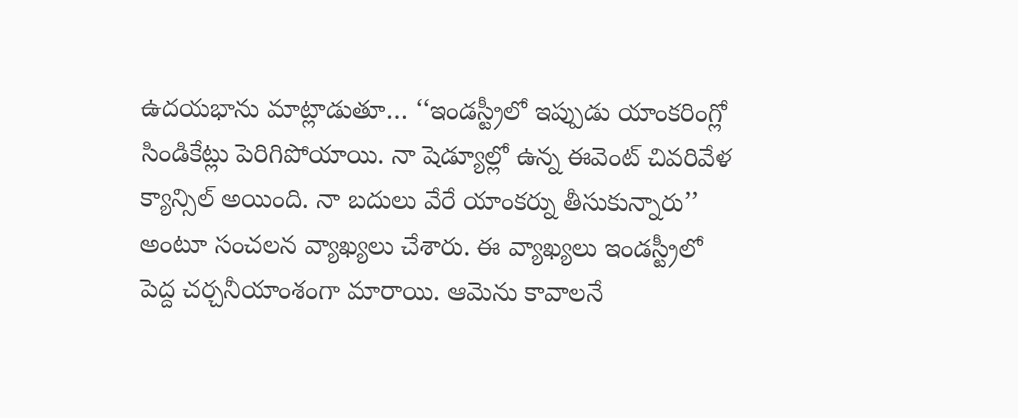ఉదయభాను మాట్లాడుతూ… ‘‘ఇండస్ట్రీలో ఇప్పుడు యాంకరింగ్లో సిండికేట్లు పెరిగిపోయాయి. నా షెడ్యూల్లో ఉన్న ఈవెంట్ చివరివేళ క్యాన్సిల్ అయింది. నా బదులు వేరే యాంకర్ను తీసుకున్నారు’’ అంటూ సంచలన వ్యాఖ్యలు చేశారు. ఈ వ్యాఖ్యలు ఇండస్ట్రీలో పెద్ద చర్చనీయాంశంగా మారాయి. ఆమెను కావాలనే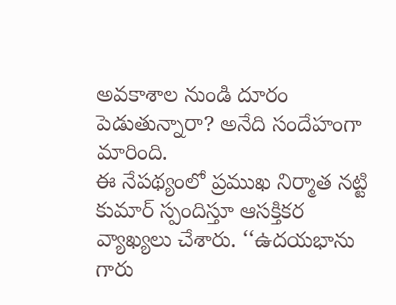అవకాశాల నుండి దూరం పెడుతున్నారా? అనేది సందేహంగా మారింది.
ఈ నేపథ్యంలో ప్రముఖ నిర్మాత నట్టి కుమార్ స్పందిస్తూ ఆసక్తికర వ్యాఖ్యలు చేశారు. ‘‘ఉదయభాను గారు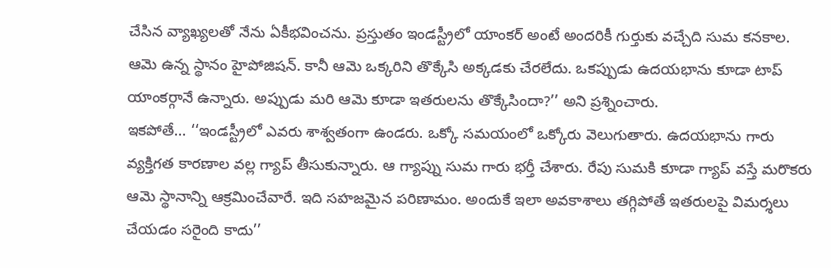చేసిన వ్యాఖ్యలతో నేను ఏకీభవించను. ప్రస్తుతం ఇండస్ట్రీలో యాంకర్ అంటే అందరికీ గుర్తుకు వచ్చేది సుమ కనకాల. ఆమె ఉన్న స్థానం హైపోజిషన్. కానీ ఆమె ఒక్కరిని తొక్కేసి అక్కడకు చేరలేదు. ఒకప్పుడు ఉదయభాను కూడా టాప్ యాంకర్గానే ఉన్నారు. అప్పుడు మరి ఆమె కూడా ఇతరులను తొక్కేసిందా?’’ అని ప్రశ్నించారు.
ఇకపోతే… ‘‘ఇండస్ట్రీలో ఎవరు శాశ్వతంగా ఉండరు. ఒక్కో సమయంలో ఒక్కోరు వెలుగుతారు. ఉదయభాను గారు వ్యక్తిగత కారణాల వల్ల గ్యాప్ తీసుకున్నారు. ఆ గ్యాప్ను సుమ గారు భర్తీ చేశారు. రేపు సుమకి కూడా గ్యాప్ వస్తే మరొకరు ఆమె స్థానాన్ని ఆక్రమించేవారే. ఇది సహజమైన పరిణామం. అందుకే ఇలా అవకాశాలు తగ్గిపోతే ఇతరులపై విమర్శలు చేయడం సరైంది కాదు’’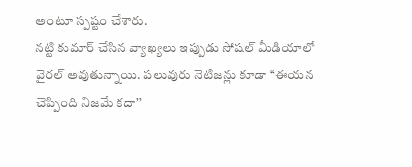అంటూ స్పష్టం చేశారు.
నట్టి కుమార్ చేసిన వ్యాఖ్యలు ఇప్పుడు సోషల్ మీడియాలో వైరల్ అవుతున్నాయి. పలువురు నెటిజన్లు కూడా ‘‘ఈయన చెప్పింది నిజమే కదా’’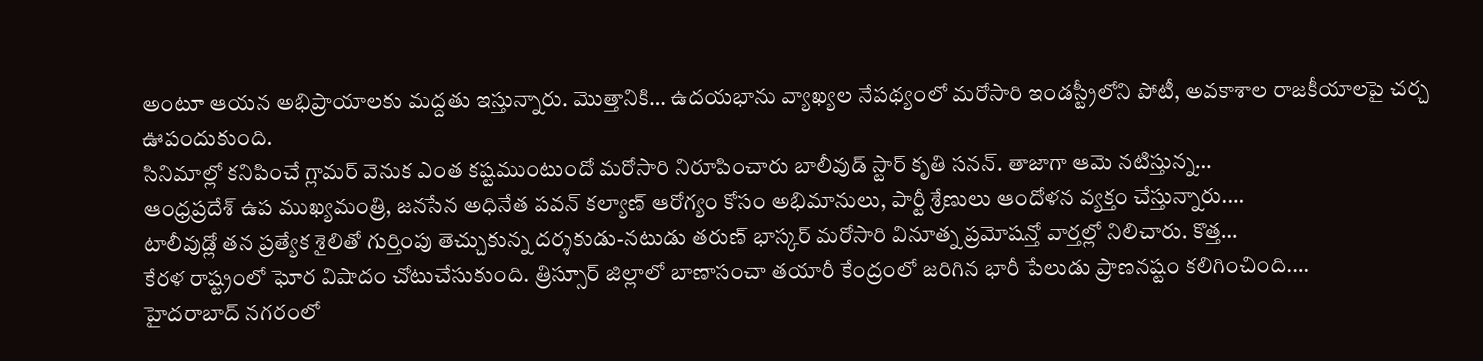అంటూ ఆయన అభిప్రాయాలకు మద్దతు ఇస్తున్నారు. మొత్తానికి… ఉదయభాను వ్యాఖ్యల నేపథ్యంలో మరోసారి ఇండస్ట్రీలోని పోటీ, అవకాశాల రాజకీయాలపై చర్చ ఊపందుకుంది.
సినిమాల్లో కనిపించే గ్లామర్ వెనుక ఎంత కష్టముంటుందో మరోసారి నిరూపించారు బాలీవుడ్ స్టార్ కృతి సనన్. తాజాగా ఆమె నటిస్తున్న…
ఆంధ్రప్రదేశ్ ఉప ముఖ్యమంత్రి, జనసేన అధినేత పవన్ కల్యాణ్ ఆరోగ్యం కోసం అభిమానులు, పార్టీ శ్రేణులు ఆందోళన వ్యక్తం చేస్తున్నారు.…
టాలీవుడ్లో తన ప్రత్యేక శైలితో గుర్తింపు తెచ్చుకున్న దర్శకుడు-నటుడు తరుణ్ భాస్కర్ మరోసారి వినూత్న ప్రమోషన్తో వార్తల్లో నిలిచారు. కొత్త…
కేరళ రాష్ట్రంలో ఘోర విషాదం చోటుచేసుకుంది. త్రిస్సూర్ జిల్లాలో బాణాసంచా తయారీ కేంద్రంలో జరిగిన భారీ పేలుడు ప్రాణనష్టం కలిగించింది.…
హైదరాబాద్ నగరంలో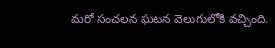మరో సంచలన ఘటన వెలుగులోకి వచ్చింది.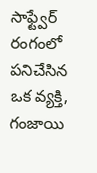సాఫ్ట్వేర్ రంగంలో పనిచేసిన ఒక వ్యక్తి, గంజాయి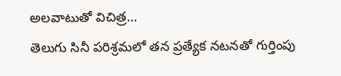అలవాటుతో విచిత్ర…
తెలుగు సినీ పరిశ్రమలో తన ప్రత్యేక నటనతో గుర్తింపు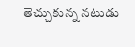తెచ్చుకున్న నటుడు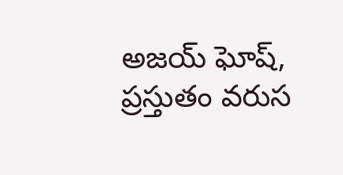అజయ్ ఘోష్, ప్రస్తుతం వరుస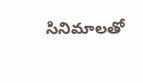సినిమాలతో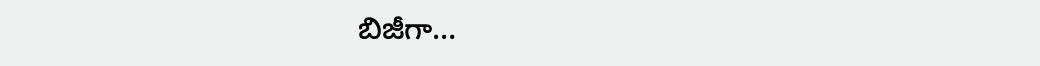బిజీగా…